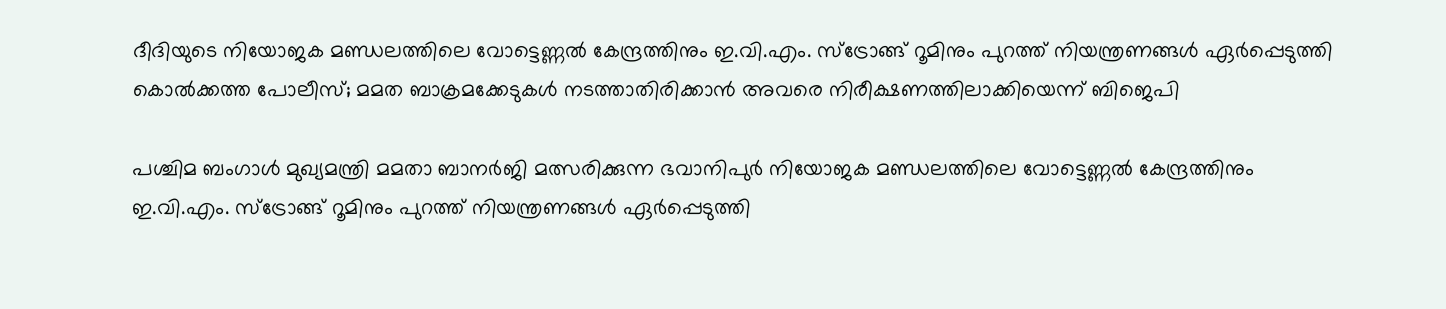ദീദിയുടെ നിയോജക മണ്ഡലത്തിലെ വോട്ടെണ്ണല്‍ കേന്ദ്രത്തിനും ഇ.വി.എം. സ്ട്രോങ്ങ് റൂമിനും പുറത്ത് നിയന്ത്രണങ്ങള്‍ ഏര്‍പ്പെടുത്തി കൊല്‍ക്കത്ത പോലീസ്; മമത ബാക്രമക്കേടുകള്‍ നടത്താതിരിക്കാന്‍ അവരെ നിരീക്ഷണത്തിലാക്കിയെന്ന് ബിജെപി

പശ്ചിമ ബംഗാള്‍ മുഖ്യമന്ത്രി മമതാ ബാനര്‍ജി മത്സരിക്കുന്ന ഭവാനിപുര്‍ നിയോജക മണ്ഡലത്തിലെ വോട്ടെണ്ണല്‍ കേന്ദ്രത്തിനും ഇ.വി.എം. സ്ട്രോങ്ങ് റൂമിനും പുറത്ത് നിയന്ത്രണങ്ങള്‍ ഏര്‍പ്പെടുത്തി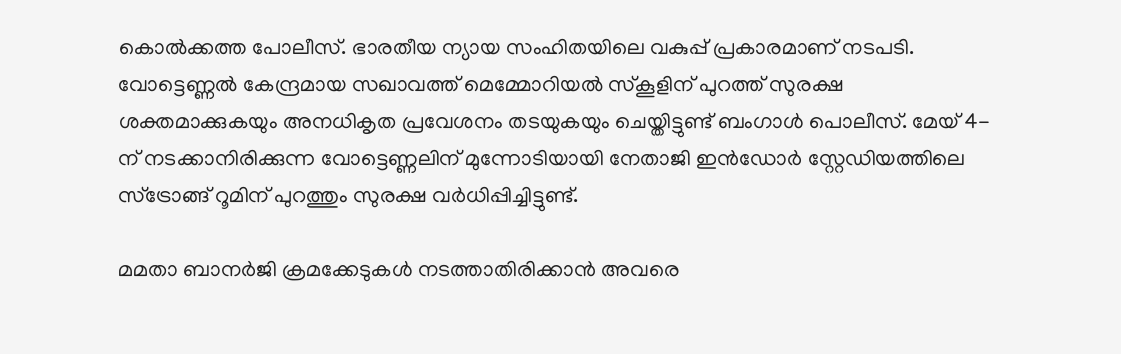കൊല്‍ക്കത്ത പോലീസ്. ഭാരതീയ ന്യായ സംഹിതയിലെ വകുപ്പ് പ്രകാരമാണ് നടപടി. വോട്ടെണ്ണല്‍ കേന്ദ്രമായ സഖാവത്ത് മെമ്മോറിയല്‍ സ്‌കൂളിന് പുറത്ത് സുരക്ഷ ശക്തമാക്കുകയും അനധികൃത പ്രവേശനം തടയുകയും ചെയ്തിട്ടുണ്ട് ബംഗാള്‍ പൊലീസ്. മേയ് 4-ന് നടക്കാനിരിക്കുന്ന വോട്ടെണ്ണലിന് മുന്നോടിയായി നേതാജി ഇന്‍ഡോര്‍ സ്റ്റേഡിയത്തിലെ സ്ട്രോങ്ങ് റൂമിന് പുറത്തും സുരക്ഷ വര്‍ധിപ്പിച്ചിട്ടുണ്ട്.

മമതാ ബാനര്‍ജി ക്രമക്കേടുകള്‍ നടത്താതിരിക്കാന്‍ അവരെ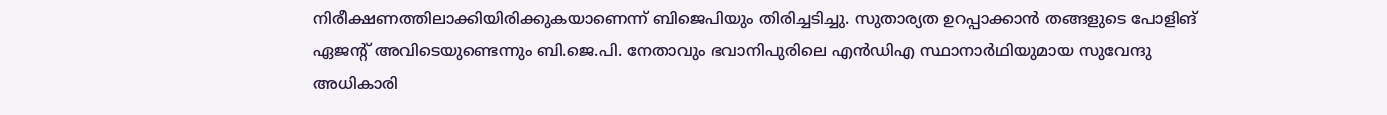നിരീക്ഷണത്തിലാക്കിയിരിക്കുകയാണെന്ന് ബിജെപിയും തിരിച്ചടിച്ചു. സുതാര്യത ഉറപ്പാക്കാന്‍ തങ്ങളുടെ പോളിങ് ഏജന്റ് അവിടെയുണ്ടെന്നും ബി.ജെ.പി. നേതാവും ഭവാനിപുരിലെ എന്‍ഡിഎ സ്ഥാനാര്‍ഥിയുമായ സുവേന്ദു അധികാരി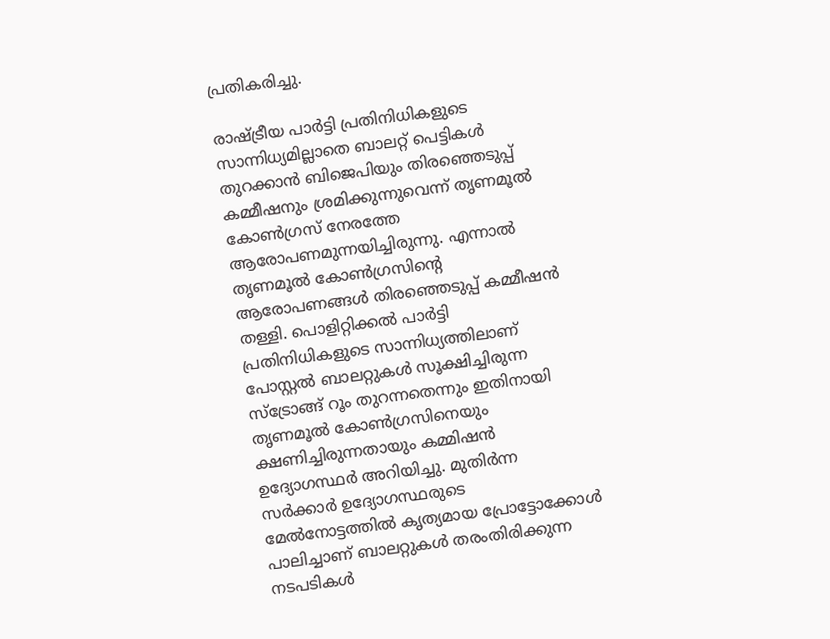പ്രതികരിച്ചു.

രാഷ്ട്രീയ പാര്‍ട്ടി പ്രതിനിധികളുടെ സാന്നിധ്യമില്ലാതെ ബാലറ്റ് പെട്ടികള്‍ തുറക്കാന്‍ ബിജെപിയും തിരഞ്ഞെടുപ്പ് കമ്മീഷനും ശ്രമിക്കുന്നുവെന്ന് തൃണമൂല്‍ കോണ്‍ഗ്രസ് നേരത്തേ ആരോപണമുന്നയിച്ചിരുന്നു. എന്നാല്‍ തൃണമൂല്‍ കോണ്‍ഗ്രസിന്റെ ആരോപണങ്ങള്‍ തിരഞ്ഞെടുപ്പ് കമ്മീഷന്‍ തള്ളി. പൊളിറ്റിക്കല്‍ പാര്‍ട്ടി പ്രതിനിധികളുടെ സാന്നിധ്യത്തിലാണ് പോസ്റ്റല്‍ ബാലറ്റുകള്‍ സൂക്ഷിച്ചിരുന്ന സ്ട്രോങ്ങ് റൂം തുറന്നതെന്നും ഇതിനായി തൃണമൂല്‍ കോണ്‍ഗ്രസിനെയും ക്ഷണിച്ചിരുന്നതായും കമ്മിഷന്‍ ഉദ്യോഗസ്ഥര്‍ അറിയിച്ചു. മുതിര്‍ന്ന സര്‍ക്കാര്‍ ഉദ്യോഗസ്ഥരുടെ മേല്‍നോട്ടത്തില്‍ കൃത്യമായ പ്രോട്ടോക്കോള്‍ പാലിച്ചാണ് ബാലറ്റുകള്‍ തരംതിരിക്കുന്ന നടപടികള്‍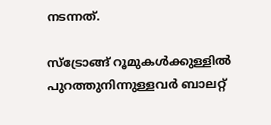നടന്നത്.

സ്ട്രോങ്ങ് റൂമുകള്‍ക്കുള്ളില്‍ പുറത്തുനിന്നുള്ളവര്‍ ബാലറ്റ്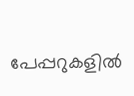പേപ്പറുകളില്‍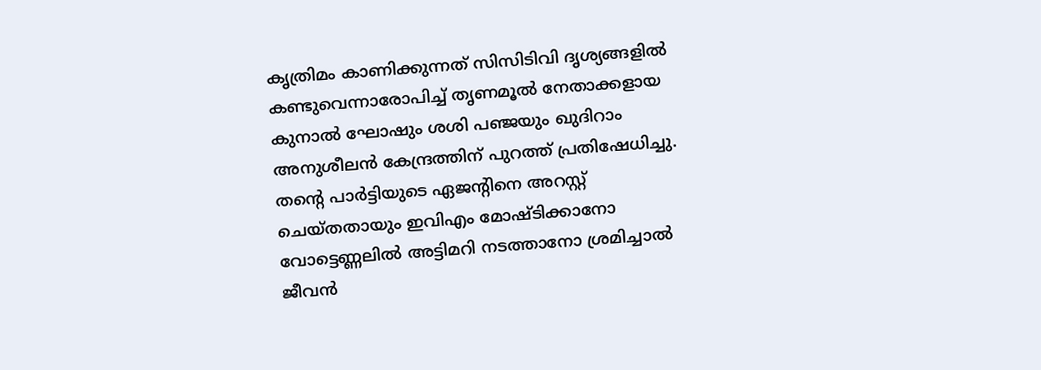കൃത്രിമം കാണിക്കുന്നത് സിസിടിവി ദൃശ്യങ്ങളില്‍ കണ്ടുവെന്നാരോപിച്ച് തൃണമൂല്‍ നേതാക്കളായ കുനാല്‍ ഘോഷും ശശി പഞ്ജയും ഖുദിറാം അനുശീലന്‍ കേന്ദ്രത്തിന് പുറത്ത് പ്രതിഷേധിച്ചു. തന്റെ പാര്‍ട്ടിയുടെ ഏജന്റിനെ അറസ്റ്റ് ചെയ്തതായും ഇവിഎം മോഷ്ടിക്കാനോ വോട്ടെണ്ണലില്‍ അട്ടിമറി നടത്താനോ ശ്രമിച്ചാല്‍ ജീവന്‍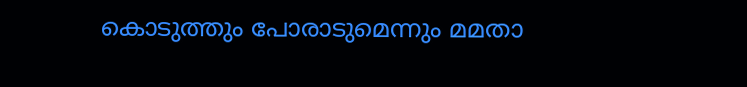കൊടുത്തും പോരാടുമെന്നും മമതാ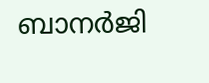ബാനര്‍ജി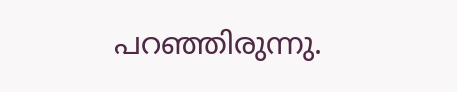പറഞ്ഞിരുന്നു.